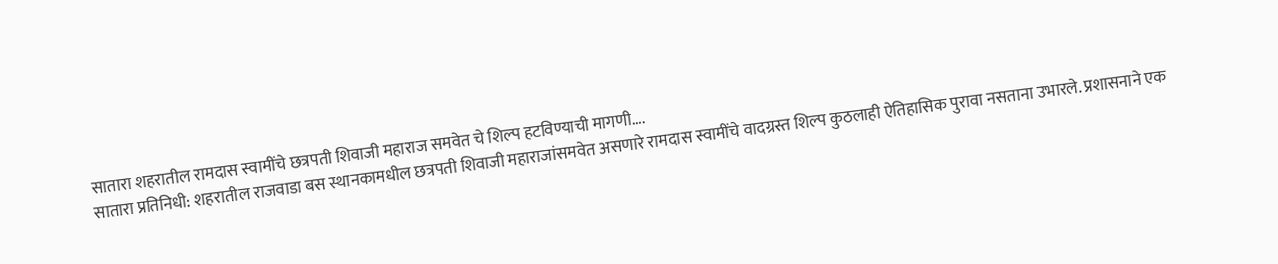सातारा शहरातील रामदास स्वामींचे छत्रपती शिवाजी महाराज समवेत चे शिल्प हटविण्याची मागणी….
सातारा प्रतिनिधी: शहरातील राजवाडा बस स्थानकामधील छत्रपती शिवाजी महाराजांसमवेत असणारे रामदास स्वामींचे वादग्रस्त शिल्प कुठलाही ऐतिहासिक पुरावा नसताना उभारले. प्रशासनाने एक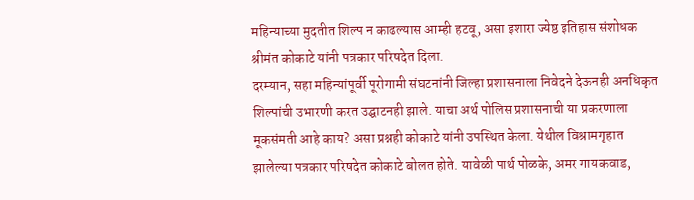महिन्याच्या मुदतीत शिल्प न काढल्यास आम्ही हटवू, असा इशारा ज्येष्ठ इतिहास संशोधक श्रीमंत कोकाटे यांनी पत्रकार परिषदेत दिला.
दरम्यान, सहा महिन्यांपूर्वी पूरोगामी संघटनांनी जिल्हा प्रशासनाला निवेदने देऊनही अनधिकृत शिल्पांची उभारणी करत उद्घाटनही झाले. याचा अर्थ पोलिस प्रशासनाची या प्रकरणाला मूकसंमती आहे काय? असा प्रश्नही कोकाटे यांनी उपस्थित केला. येथील विश्रामगृहात झालेल्या पत्रकार परिषदेत कोकाटे बोलत होते. यावेळी पार्थ पोळके, अमर गायकवाड,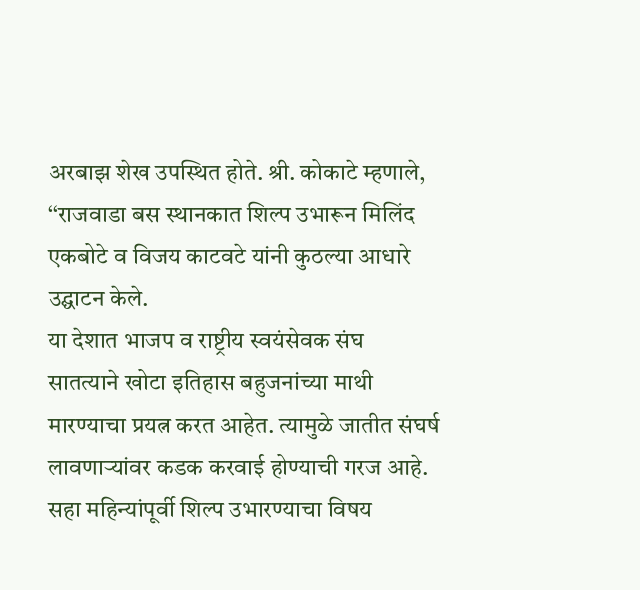अरबाझ शेख उपस्थित होते. श्री. कोकाटे म्हणाले, ‘‘राजवाडा बस स्थानकात शिल्प उभारून मिलिंद एकबोटे व विजय काटवटे यांनी कुठल्या आधारे उद्घाटन केले.
या देशात भाजप व राष्ट्रीय स्वयंसेवक संघ सातत्याने खोटा इतिहास बहुजनांच्या माथी मारण्याचा प्रयत्न करत आहेत. त्यामुळे जातीत संघर्ष लावणाऱ्यांवर कडक करवाई होण्याची गरज आहे. सहा महिन्यांपूर्वी शिल्प उभारण्याचा विषय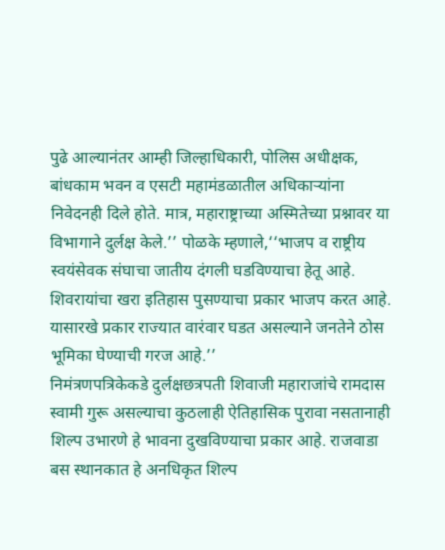पुढे आल्यानंतर आम्ही जिल्हाधिकारी, पोलिस अधीक्षक, बांधकाम भवन व एसटी महामंडळातील अधिकाऱ्यांना निवेदनही दिले होते. मात्र, महाराष्ट्राच्या अस्मितेच्या प्रश्नावर या विभागाने दुर्लक्ष केले.’’ पोळके म्हणाले,‘‘भाजप व राष्ट्रीय स्वयंसेवक संघाचा जातीय दंगली घडविण्याचा हेतू आहे. शिवरायांचा खरा इतिहास पुसण्याचा प्रकार भाजप करत आहे. यासारखे प्रकार राज्यात वारंवार घडत असल्याने जनतेने ठोस भूमिका घेण्याची गरज आहे.’’
निमंत्रणपत्रिकेकडे दुर्लक्षछत्रपती शिवाजी महाराजांचे रामदास स्वामी गुरू असल्याचा कुठलाही ऐतिहासिक पुरावा नसतानाही शिल्प उभारणे हे भावना दुखविण्याचा प्रकार आहे. राजवाडा बस स्थानकात हे अनधिकृत शिल्प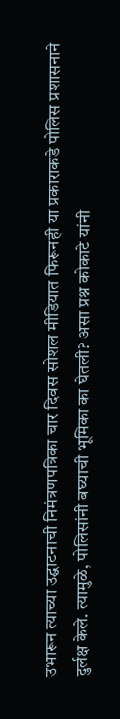उभारून त्याच्या उद्घाटनाची निमंत्रणपत्रिका चार दिवस सोशल मीडियात फिरूनही या प्रकाराकडे पोलिस प्रशासनाने दुर्लक्ष केले. त्यामुळे, पोलिसांनी बघ्याची भूमिका का घेतली? असा प्रश्न कोकाटे यांनी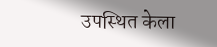उपस्थित केला